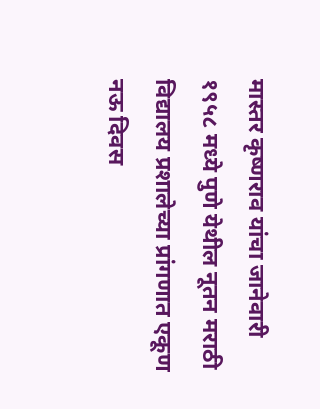मास्तर कृष्णराव यांचा जानेवारी १९५८ मध्ये पुणे येथील नूतन मराठी विद्यालय प्रशालेच्या प्रांगणात एकूण नऊ दिवस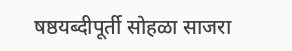षष्ठयब्दीपूर्ती सोहळा साजरा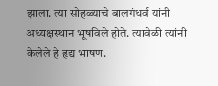झाला. त्या सोहळ्याचे बालगंधर्व यांनी अध्यक्षस्थान भूषविले होते. त्यावेळी त्यांनी केलेले हे हृद्य भाषण.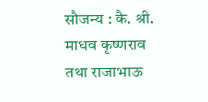सौजन्य : कै. श्री. माधव कृष्णराव तथा राजाभाऊ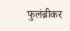फुलंब्रीकर